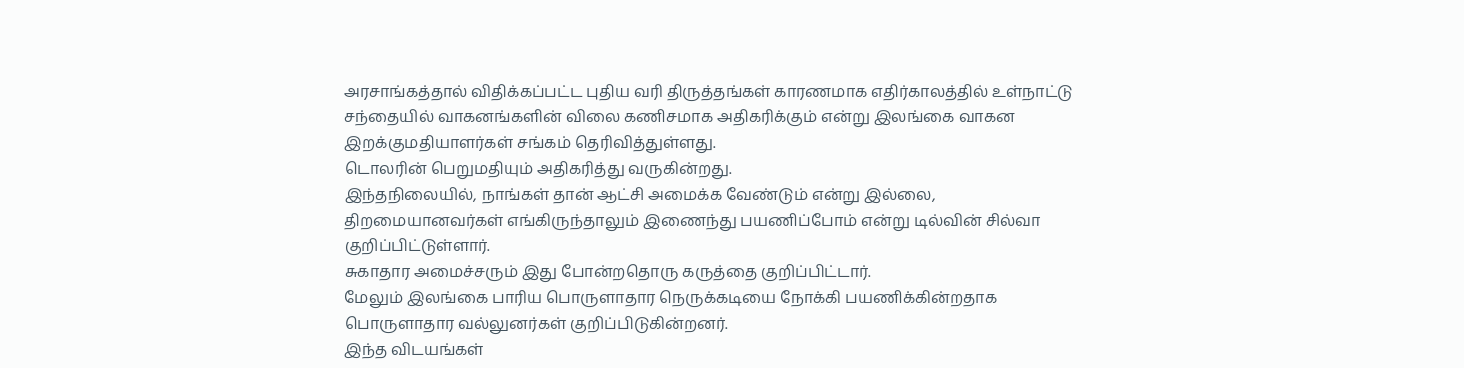அரசாங்கத்தால் விதிக்கப்பட்ட புதிய வரி திருத்தங்கள் காரணமாக எதிர்காலத்தில் உள்நாட்டு சந்தையில் வாகனங்களின் விலை கணிசமாக அதிகரிக்கும் என்று இலங்கை வாகன இறக்குமதியாளர்கள் சங்கம் தெரிவித்துள்ளது.
டொலரின் பெறுமதியும் அதிகரித்து வருகின்றது.
இந்தநிலையில், நாங்கள் தான் ஆட்சி அமைக்க வேண்டும் என்று இல்லை, திறமையானவர்கள் எங்கிருந்தாலும் இணைந்து பயணிப்போம் என்று டில்வின் சில்வா குறிப்பிட்டுள்ளார்.
சுகாதார அமைச்சரும் இது போன்றதொரு கருத்தை குறிப்பிட்டார்.
மேலும் இலங்கை பாரிய பொருளாதார நெருக்கடியை நோக்கி பயணிக்கின்றதாக பொருளாதார வல்லுனர்கள் குறிப்பிடுகின்றனர்.
இந்த விடயங்கள்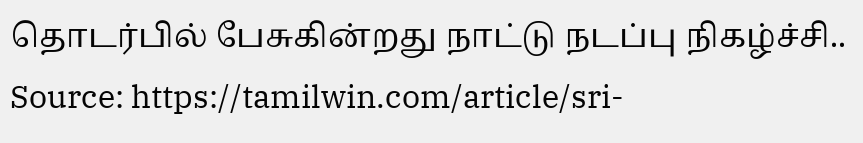தொடர்பில் பேசுகின்றது நாட்டு நடப்பு நிகழ்ச்சி..
Source: https://tamilwin.com/article/sri-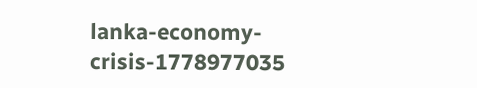lanka-economy-crisis-1778977035